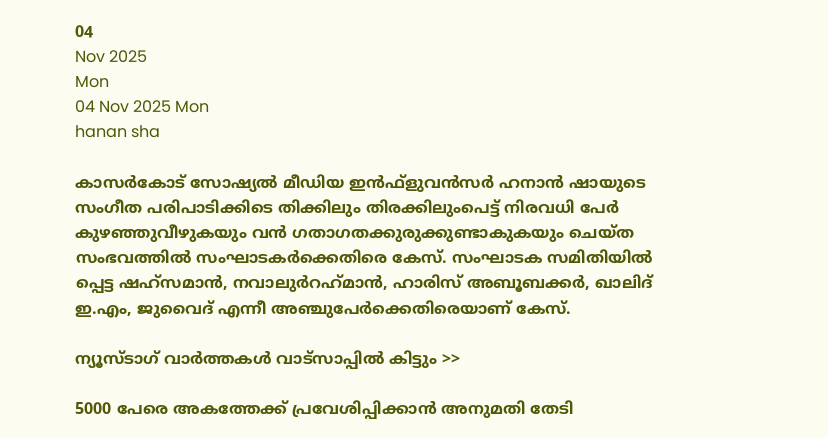04
Nov 2025
Mon
04 Nov 2025 Mon
hanan sha

കാസര്‍കോട് സോഷ്യല്‍ മീഡിയ ഇന്‍ഫ്‌ളുവന്‍സര്‍ ഹനാന്‍ ഷായുടെ സംഗീത പരിപാടിക്കിടെ തിക്കിലും തിരക്കിലുംപെട്ട് നിരവധി പേര്‍ കുഴഞ്ഞുവീഴുകയും വന്‍ ഗതാഗതക്കുരുക്കുണ്ടാകുകയും ചെയ്ത സംഭവത്തില്‍ സംഘാടകര്‍ക്കെതിരെ കേസ്. സംഘാടക സമിതിയില്‍ പ്പെട്ട ഷഹ്‌സമാന്‍, നവാലുര്‍റഹ്‌മാന്‍, ഹാരിസ് അബൂബക്കര്‍, ഖാലിദ് ഇ.എം, ജുവൈദ് എന്നീ അഞ്ചുപേര്‍ക്കെതിരെയാണ് കേസ്.

ന്യൂസ്ടാഗ് വാര്‍ത്തകള്‍ വാട്‌സാപ്പില്‍ കിട്ടും >>

5000 പേരെ അകത്തേക്ക് പ്രവേശിപ്പിക്കാന്‍ അനുമതി തേടി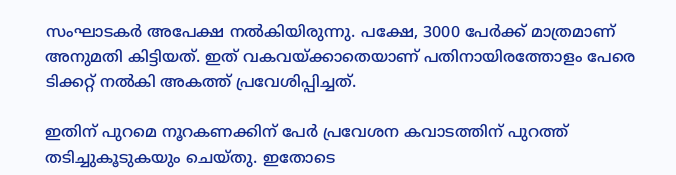സംഘാടകര്‍ അപേക്ഷ നല്‍കിയിരുന്നു. പക്ഷേ, 3000 പേര്‍ക്ക് മാത്രമാണ് അനുമതി കിട്ടിയത്. ഇത് വകവയ്ക്കാതെയാണ് പതിനായിരത്തോളം പേരെ ടിക്കറ്റ് നല്‍കി അകത്ത് പ്രവേശിപ്പിച്ചത്.

ഇതിന് പുറമെ നൂറകണക്കിന് പേര്‍ പ്രവേശന കവാടത്തിന് പുറത്ത് തടിച്ചുകൂടുകയും ചെയ്തു. ഇതോടെ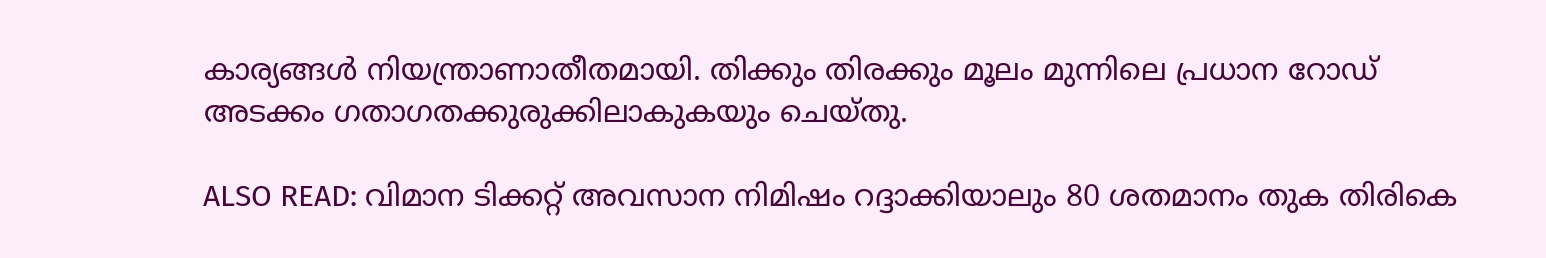കാര്യങ്ങള്‍ നിയന്ത്രാണാതീതമായി. തിക്കും തിരക്കും മൂലം മുന്നിലെ പ്രധാന റോഡ് അടക്കം ഗതാഗതക്കുരുക്കിലാകുകയും ചെയ്തു.

ALSO READ: വിമാന ടിക്കറ്റ് അവസാന നിമിഷം റദ്ദാക്കിയാലും 80 ശതമാനം തുക തിരികെ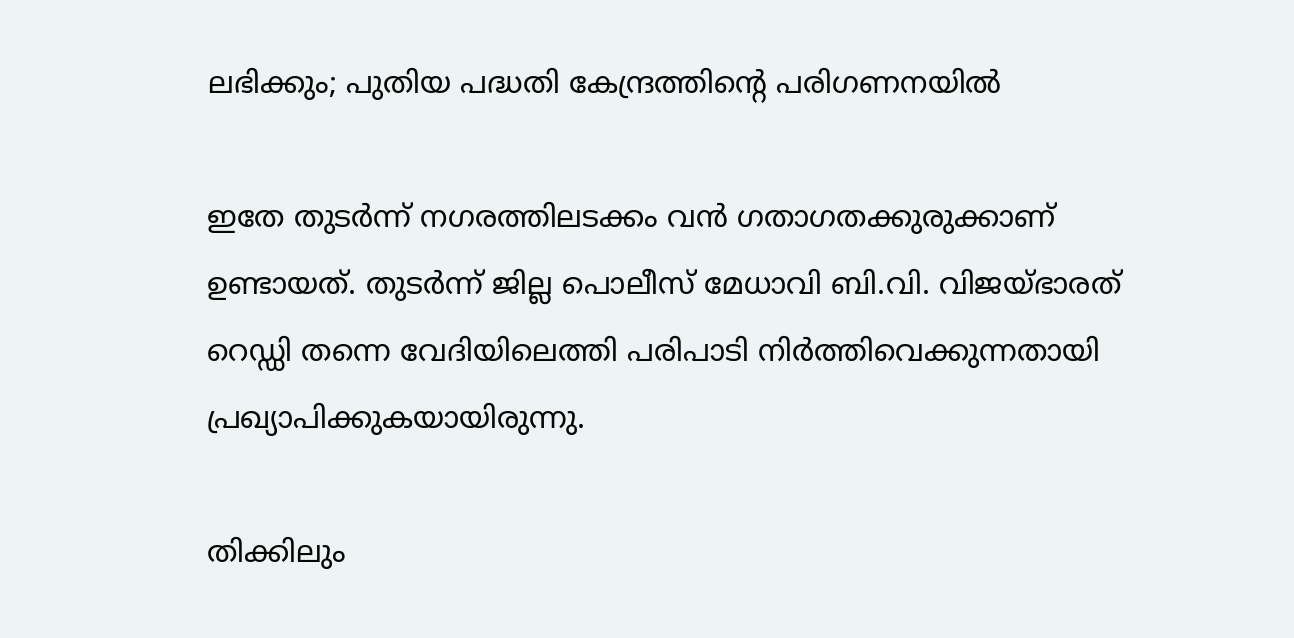ലഭിക്കും; പുതിയ പദ്ധതി കേന്ദ്രത്തിന്റെ പരിഗണനയില്‍

ഇതേ തുടര്‍ന്ന് നഗരത്തിലടക്കം വന്‍ ഗതാഗതക്കുരുക്കാണ് ഉണ്ടായത്. തുടര്‍ന്ന് ജില്ല പൊലീസ് മേധാവി ബി.വി. വിജയ്ഭാരത് റെഡ്ഡി തന്നെ വേദിയിലെത്തി പരിപാടി നിര്‍ത്തിവെക്കുന്നതായി പ്രഖ്യാപിക്കുകയായിരുന്നു.

തിക്കിലും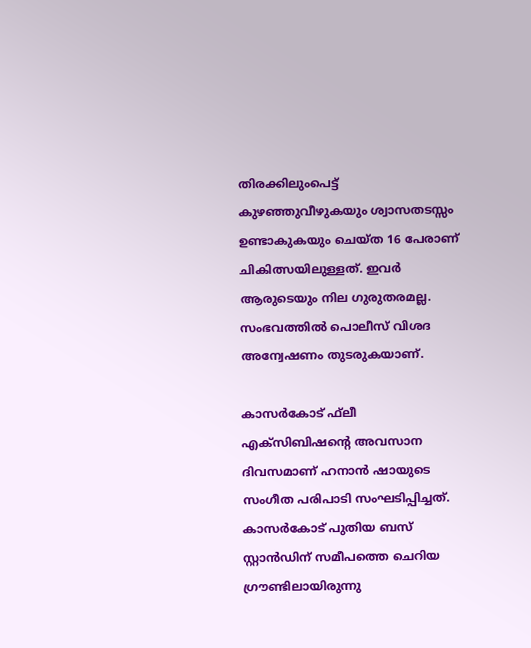തിരക്കിലുംപെട്ട് കുഴഞ്ഞുവീഴുകയും ശ്വാസതടസ്സം ഉണ്ടാകുകയും ചെയ്ത 16 പേരാണ് ചികിത്സയിലുള്ളത്. ഇവര്‍ ആരുടെയും നില ഗുരുതരമല്ല. സംഭവത്തില്‍ പൊലീസ് വിശദ അന്വേഷണം തുടരുകയാണ്.

കാസര്‍കോട് ഫ്‌ലീ എക്‌സിബിഷന്റെ അവസാന ദിവസമാണ് ഹനാന്‍ ഷായുടെ സംഗീത പരിപാടി സംഘടിപ്പിച്ചത്. കാസര്‍കോട് പുതിയ ബസ് സ്റ്റാന്‍ഡിന് സമീപത്തെ ചെറിയ ഗ്രൗണ്ടിലായിരുന്നു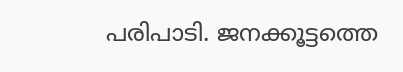പരിപാടി. ജനക്കൂട്ടത്തെ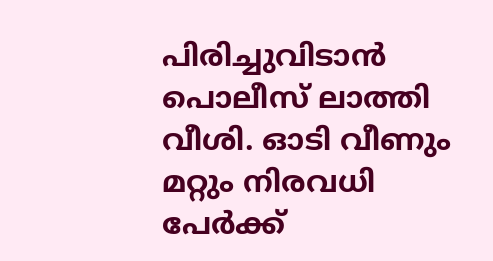പിരിച്ചുവിടാന്‍ പൊലീസ് ലാത്തി വീശി. ഓടി വീണും മറ്റും നിരവധി പേര്‍ക്ക്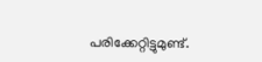പരിക്കേറ്റിട്ടുമുണ്ട്.